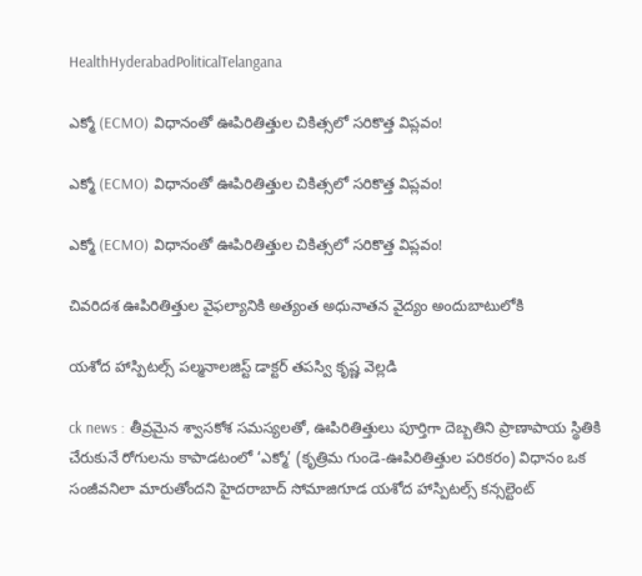HealthHyderabadPoliticalTelangana

ఎక్మో (ECMO) విధానంతో ఊపిరితిత్తుల చికిత్సలో సరికొత్త విప్లవం!

ఎక్మో (ECMO) విధానంతో ఊపిరితిత్తుల చికిత్సలో సరికొత్త విప్లవం!

ఎక్మో (ECMO) విధానంతో ఊపిరితిత్తుల చికిత్సలో సరికొత్త విప్లవం!

చివరిదశ ఊపిరితిత్తుల వైఫల్యానికి అత్యంత అధునాతన వైద్యం అందుబాటులోకి

యశోద హాస్పిటల్స్ పల్మనాలజిస్ట్ డాక్టర్ తపస్వి కృష్ణ వెల్లడి

ck news : తీవ్రమైన శ్వాసకోశ సమస్యలతో, ఊపిరితిత్తులు పూర్తిగా దెబ్బతిని ప్రాణాపాయ స్థితికి చేరుకునే రోగులను కాపాడటంలో ‘ఎక్మో’ (కృత్రిమ గుండె-ఊపిరితిత్తుల పరికరం) విధానం ఒక సంజీవనిలా మారుతోందని హైదరాబాద్ సోమాజిగూడ యశోద హాస్పిటల్స్ కన్సల్టెంట్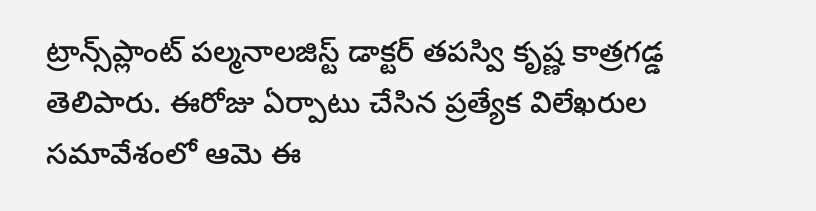ట్రాన్స్‌ప్లాంట్ పల్మనాలజిస్ట్ డాక్టర్ తపస్వి కృష్ణ కాత్రగడ్డ తెలిపారు. ఈరోజు ఏర్పాటు చేసిన ప్రత్యేక విలేఖరుల సమావేశంలో ఆమె ఈ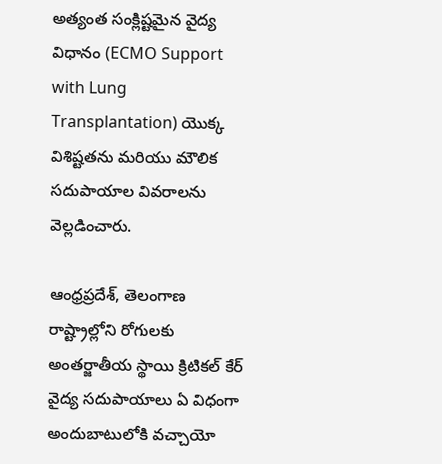అత్యంత సంక్లిష్టమైన వైద్య విధానం (ECMO Support with Lung Transplantation) యొక్క విశిష్టతను మరియు మౌలిక సదుపాయాల వివరాలను వెల్లడించారు.

ఆంధ్రప్రదేశ్, తెలంగాణ రాష్ట్రాల్లోని రోగులకు అంతర్జాతీయ స్థాయి క్రిటికల్ కేర్ వైద్య సదుపాయాలు ఏ విధంగా అందుబాటులోకి వచ్చాయో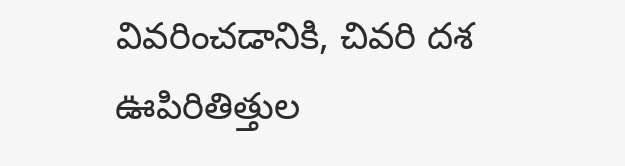వివరించడానికి, చివరి దశ ఊపిరితిత్తుల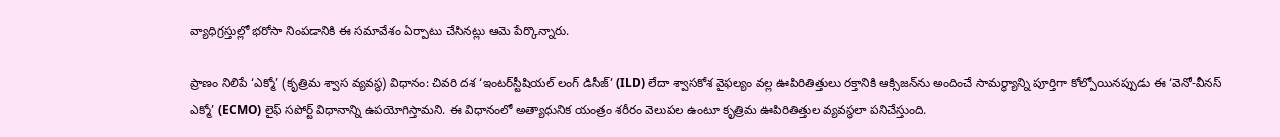వ్యాధిగ్రస్తుల్లో భరోసా నింపడానికి ఈ సమావేశం ఏర్పాటు చేసినట్లు ఆమె పేర్కొన్నారు.

ప్రాణం నిలిపే ‘ఎక్మో’ (కృత్రిమ శ్వాస వ్యవస్థ) విధానం: చివరి దశ ‘ఇంటర్‌స్టీషియల్ లంగ్ డిసీజ్’ (ILD) లేదా శ్వాసకోశ వైఫల్యం వల్ల ఊపిరితిత్తులు రక్తానికి ఆక్సిజన్‌ను అందించే సామర్థ్యాన్ని పూర్తిగా కోల్పోయినప్పుడు ఈ ‘వెనో-వీనస్ ఎక్మో’ (ECMO) లైఫ్ సపోర్ట్ విధానాన్ని ఉపయోగిస్తామని. ఈ విధానంలో అత్యాధునిక యంత్రం శరీరం వెలుపల ఉంటూ కృత్రిమ ఊపిరితిత్తుల వ్యవస్థలా పనిచేస్తుంది.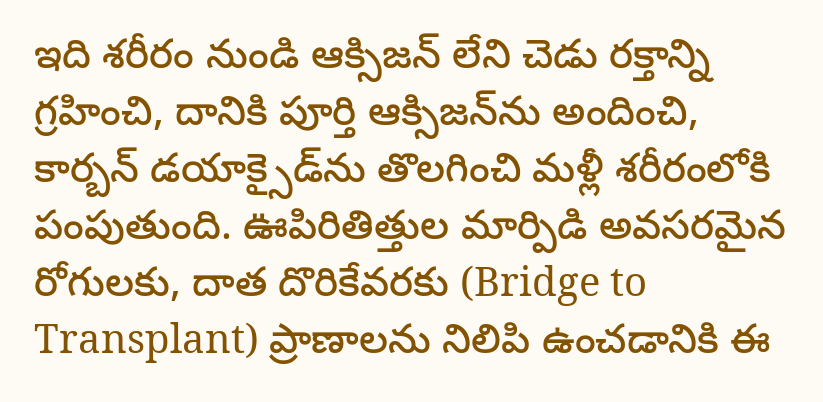ఇది శరీరం నుండి ఆక్సిజన్ లేని చెడు రక్తాన్ని గ్రహించి, దానికి పూర్తి ఆక్సిజన్‌ను అందించి, కార్బన్ డయాక్సైడ్‌ను తొలగించి మళ్లీ శరీరంలోకి పంపుతుంది. ఊపిరితిత్తుల మార్పిడి అవసరమైన రోగులకు, దాత దొరికేవరకు (Bridge to Transplant) ప్రాణాలను నిలిపి ఉంచడానికి ఈ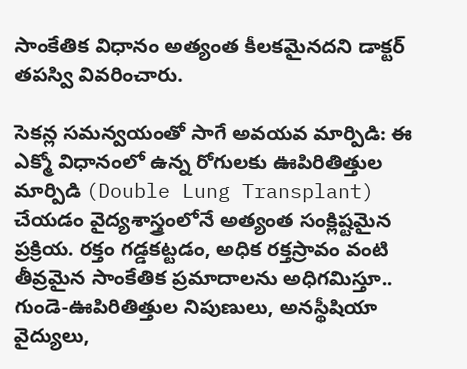సాంకేతిక విధానం అత్యంత కీలకమైనదని డాక్టర్ తపస్వి వివరించారు.

సెకన్ల సమన్వయంతో సాగే అవయవ మార్పిడి: ఈ ఎక్మో విధానంలో ఉన్న రోగులకు ఊపిరితిత్తుల మార్పిడి (Double Lung Transplant) చేయడం వైద్యశాస్త్రంలోనే అత్యంత సంక్లిష్టమైన ప్రక్రియ. రక్తం గడ్డకట్టడం, అధిక రక్తస్రావం వంటి తీవ్రమైన సాంకేతిక ప్రమాదాలను అధిగమిస్తూ.. గుండె-ఊపిరితిత్తుల నిపుణులు, అనస్థీషియా వైద్యులు,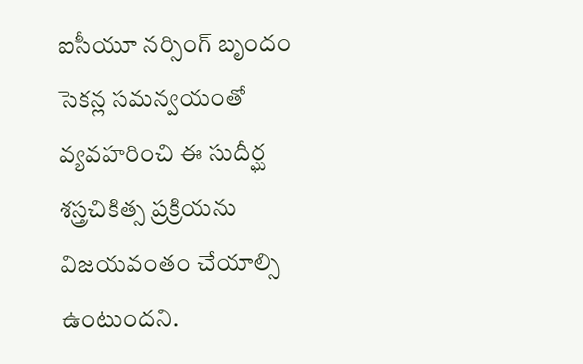ఐసీయూ నర్సింగ్ బృందం సెకన్ల సమన్వయంతో వ్యవహరించి ఈ సుదీర్ఘ శస్త్రచికిత్స ప్రక్రియను విజయవంతం చేయాల్సి ఉంటుందని.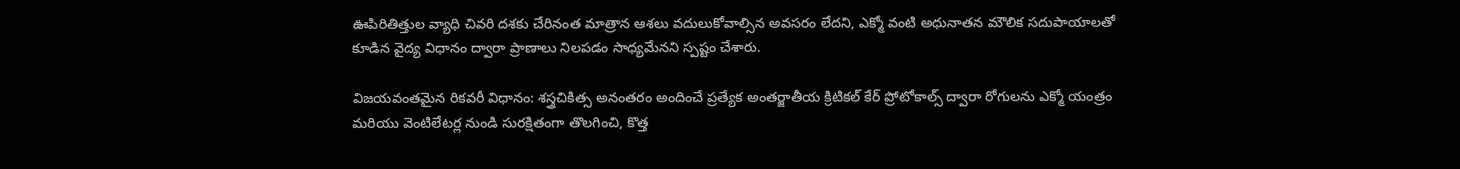ఊపిరితిత్తుల వ్యాధి చివరి దశకు చేరినంత మాత్రాన ఆశలు వదులుకోవాల్సిన అవసరం లేదని, ఎక్మో వంటి అధునాతన మౌలిక సదుపాయాలతో కూడిన వైద్య విధానం ద్వారా ప్రాణాలు నిలపడం సాధ్యమేనని స్పష్టం చేశారు.

విజయవంతమైన రికవరీ విధానం: శస్త్రచికిత్స అనంతరం అందించే ప్రత్యేక అంతర్జాతీయ క్రిటికల్ కేర్ ప్రోటోకాల్స్ ద్వారా రోగులను ఎక్మో యంత్రం మరియు వెంటిలేటర్ల నుండి సురక్షితంగా తొలగించి, కొత్త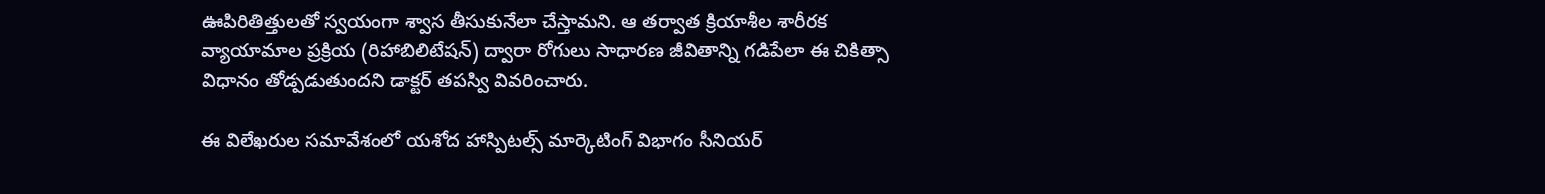ఊపిరితిత్తులతో స్వయంగా శ్వాస తీసుకునేలా చేస్తామని. ఆ తర్వాత క్రియాశీల శారీరక వ్యాయామాల ప్రక్రియ (రిహాబిలిటేషన్) ద్వారా రోగులు సాధారణ జీవితాన్ని గడిపేలా ఈ చికిత్సా విధానం తోడ్పడుతుందని డాక్టర్ తపస్వి వివరించారు.

ఈ విలేఖరుల సమావేశంలో యశోద హాస్పిటల్స్ మార్కెటింగ్ విభాగం సీనియర్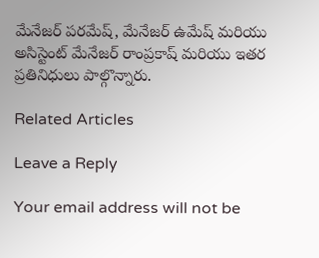మేనేజర్ పరమేష్, మేనేజర్ ఉమేష్ మరియు అసిస్టెంట్ మేనేజర్ రాంప్రకాష్ మరియు ఇతర ప్రతినిధులు పాల్గొన్నారు.

Related Articles

Leave a Reply

Your email address will not be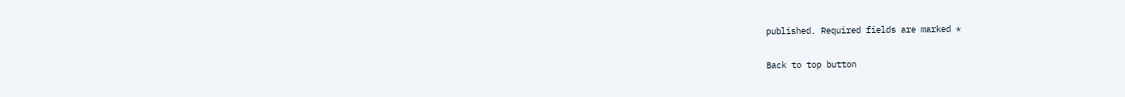published. Required fields are marked *

Back to top button